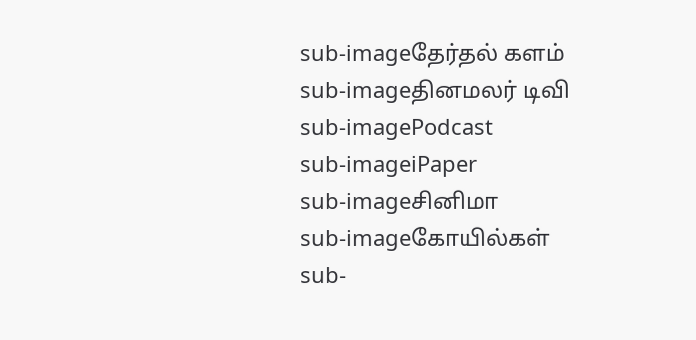sub-imageதேர்தல் களம்
sub-imageதினமலர் டிவி
sub-imagePodcast
sub-imageiPaper
sub-imageசினிமா
sub-imageகோயில்கள்
sub-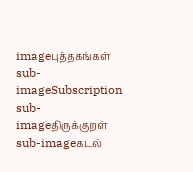imageபுத்தகங்கள்
sub-imageSubscription
sub-imageதிருக்குறள்
sub-imageகடல்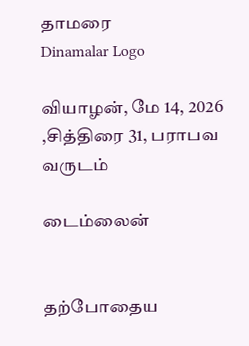தாமரை
Dinamalar Logo

வியாழன், மே 14, 2026 ,சித்திரை 31, பராபவ வருடம்

டைம்லைன்


தற்போதைய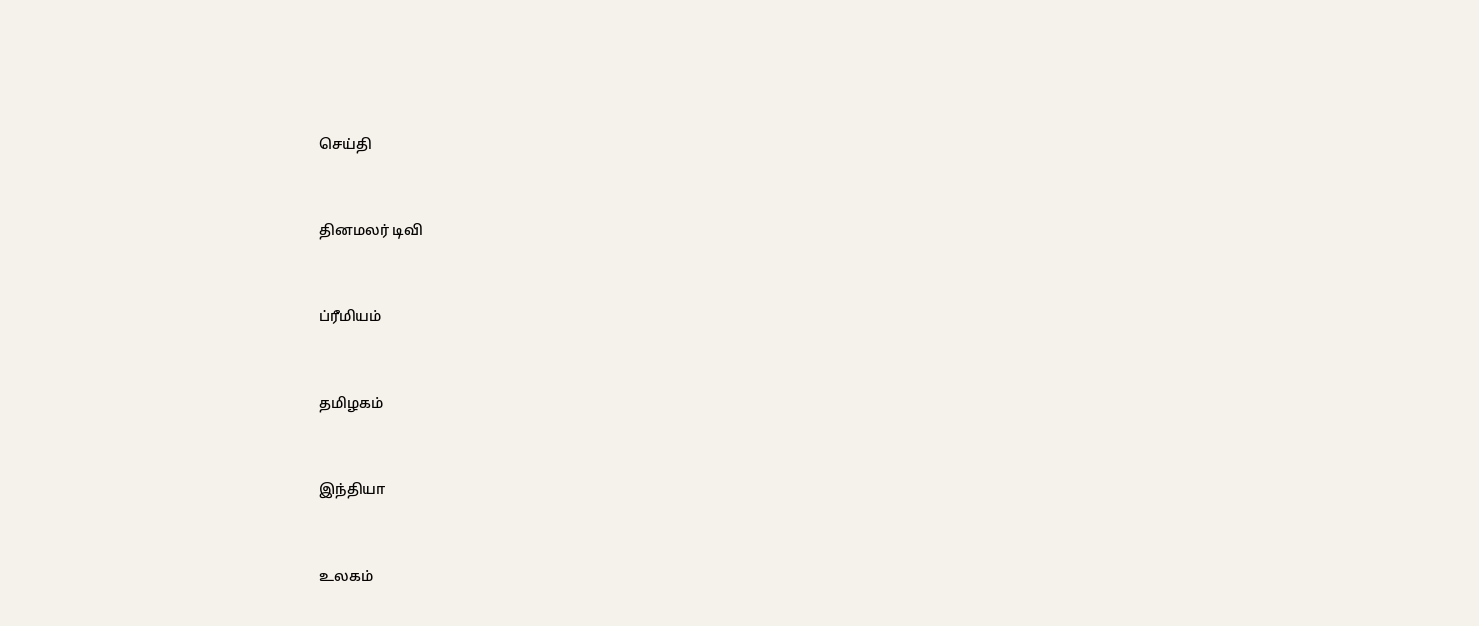செய்தி


தினமலர் டிவி


ப்ரீமியம்


தமிழகம்


இந்தியா


உலகம்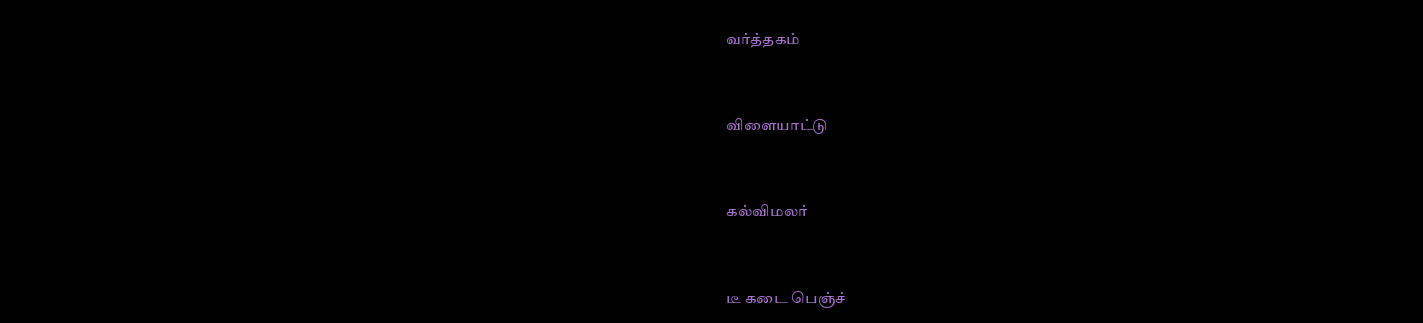வர்த்தகம்


விளையாட்டு


கல்விமலர்


டீ கடை பெஞ்ச்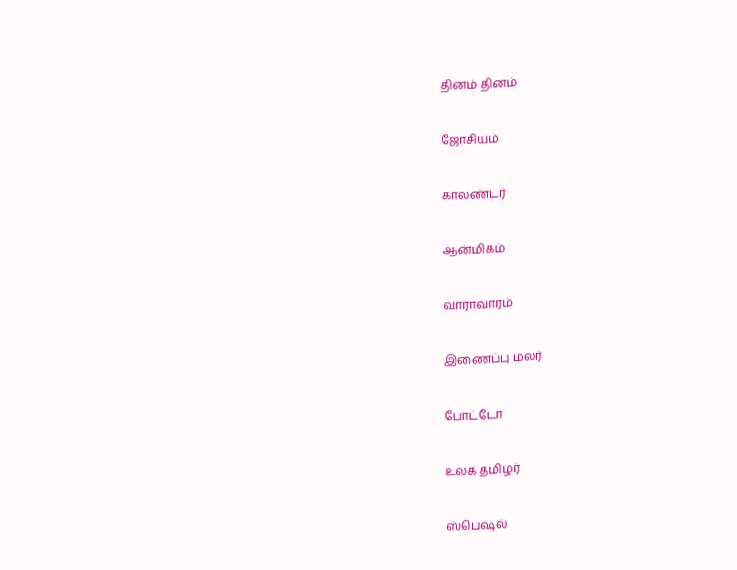தினம் தினம்


ஜோசியம்


காலண்டர்


ஆன்மிகம்


வாராவாரம்


இணைப்பு மலர்


போட்டோ


உலக தமிழர்


ஸ்பெஷல்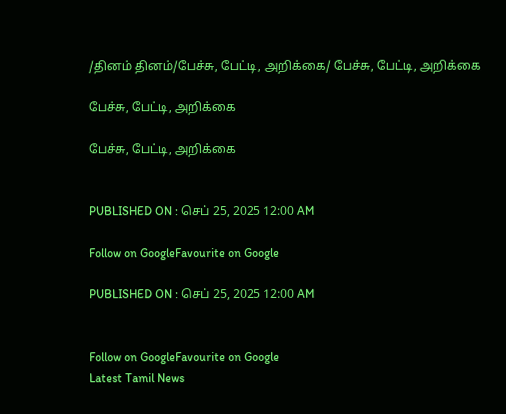/தினம் தினம்/பேச்சு, பேட்டி, அறிக்கை/ பேச்சு, பேட்டி, அறிக்கை

பேச்சு, பேட்டி, அறிக்கை

பேச்சு, பேட்டி, அறிக்கை


PUBLISHED ON : செப் 25, 2025 12:00 AM

Follow on GoogleFavourite on Google

PUBLISHED ON : செப் 25, 2025 12:00 AM


Follow on GoogleFavourite on Google
Latest Tamil News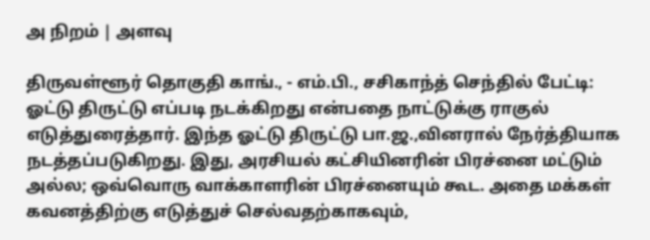அ நிறம் | அளவு

திருவள்ளூர் தொகுதி காங்., - எம்.பி., சசிகாந்த் செந்தில் பேட்டி: ஓட்டு திருட்டு எப்படி நடக்கிறது என்பதை நாட்டுக்கு ராகுல் எடுத்துரைத்தார். இந்த ஓட்டு திருட்டு பா.ஜ.,வினரால் நேர்த்தியாக நடத்தப்படுகிறது. இது, அரசியல் கட்சியினரின் பிரச்னை மட்டும் அல்ல; ஒவ்வொரு வாக்காளரின் பிரச்னையும் கூட. அதை மக்கள் கவனத்திற்கு எடுத்துச் செல்வதற்காகவும்,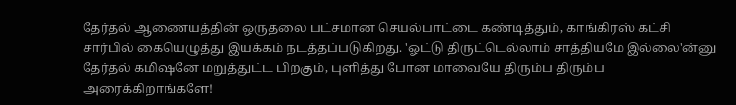தேர்தல் ஆணையத்தின் ஒருதலை பட்சமான செயல்பாட்டை கண்டித்தும், காங்கிரஸ் கட்சி சார்பில் கையெழுத்து இயக்கம் நடத்தப்படுகிறது. 'ஓட்டு திருட்டெல்லாம் சாத்தியமே இல்லை'ன்னு தேர்தல் கமிஷனே மறுத்துட்ட பிறகும், புளித்து போன மாவையே திரும்ப திரும்ப அரைக்கிறாங்களே!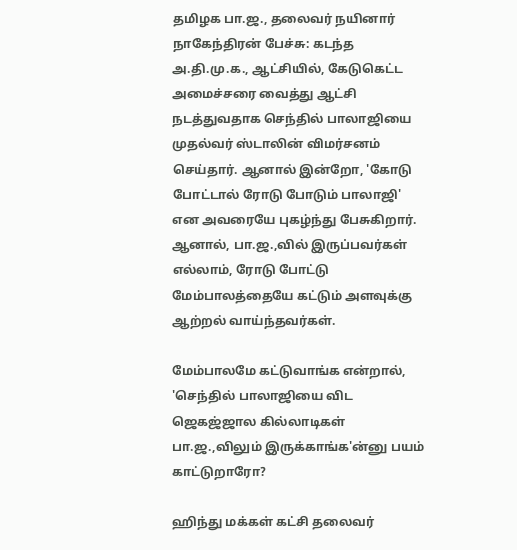தமிழக பா.ஜ., தலைவர் நயினார் நாகேந்திரன் பேச்சு: கடந்த அ.தி.மு.க., ஆட்சியில், கேடுகெட்ட அமைச்சரை வைத்து ஆட்சி நடத்துவதாக செந்தில் பாலாஜியை முதல்வர் ஸ்டாலின் விமர்சனம் செய்தார். ஆனால் இன்றோ, 'கோடு போட்டால் ரோடு போடும் பாலாஜி' என அவரையே புகழ்ந்து பேசுகிறார். ஆனால், பா.ஜ.,வில் இருப்பவர்கள் எல்லாம், ரோடு போட்டு மேம்பாலத்தையே கட்டும் அளவுக்கு ஆற்றல் வாய்ந்தவர்கள்.

மேம்பாலமே கட்டுவாங்க என்றால், 'செந்தில் பாலாஜியை விட ஜெகஜ்ஜால கில்லாடிகள் பா.ஜ.,விலும் இருக்காங்க'ன்னு பயம் காட்டுறாரோ?

ஹிந்து மக்கள் கட்சி தலைவர்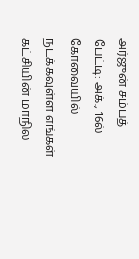அர்ஜுன் சம்பத் பேட்டி: அக்., 16ல் கோவையில் நடக்கவுள்ள எங்கள் கட்சியின் மாநில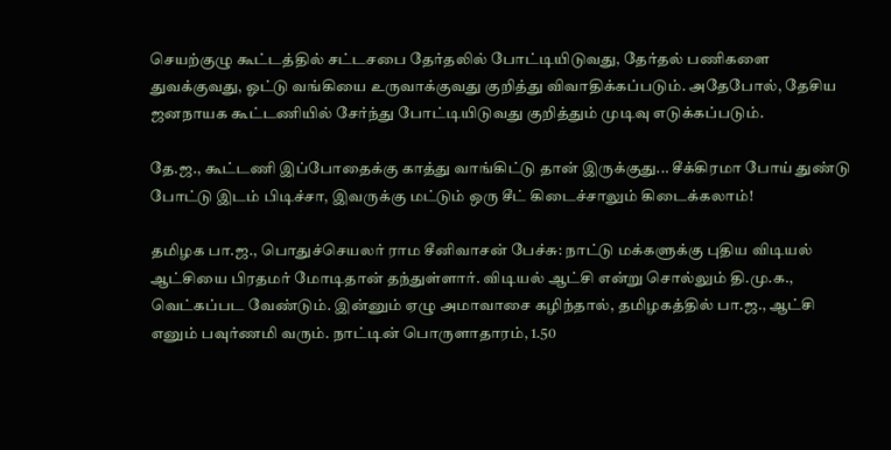செயற்குழு கூட்டத்தில் சட்டசபை தேர்தலில் போட்டியிடுவது, தேர்தல் பணிகளை துவக்குவது, ஓட்டு வங்கியை உருவாக்குவது குறித்து விவாதிக்கப்படும். அதேபோல், தேசிய ஜனநாயக கூட்டணியில் சேர்ந்து போட்டியிடுவது குறித்தும் முடிவு எடுக்கப்படும்.

தே.ஜ., கூட்டணி இப்போதைக்கு காத்து வாங்கிட்டு தான் இருக்குது... சீக்கிரமா போய் துண்டு போட்டு இடம் பிடிச்சா, இவருக்கு மட்டும் ஒரு சீட் கிடைச்சாலும் கிடைக்கலாம்!

தமிழக பா.ஜ., பொதுச்செயலர் ராம சீனிவாசன் பேச்சு: நாட்டு மக்களுக்கு புதிய விடியல் ஆட்சியை பிரதமர் மோடிதான் தந்துள்ளார். விடியல் ஆட்சி என்று சொல்லும் தி.மு.க., வெட்கப்பட வேண்டும். இன்னும் ஏழு அமாவாசை கழிந்தால், தமிழகத்தில் பா.ஜ., ஆட்சி எனும் பவுர்ணமி வரும். நாட்டின் பொருளாதாரம், 1.50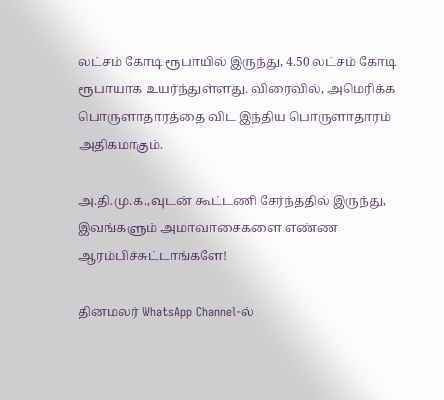லட்சம் கோடி ரூபாயில் இருந்து, 4.50 லட்சம் கோடி ரூபாயாக உயர்ந்துள்ளது. விரைவில், அமெரிக்க பொருளாதாரத்தை விட இந்திய பொருளாதாரம் அதிகமாகும்.

அ.தி.மு.க.,வுடன் கூட்டணி சேர்ந்ததில் இருந்து, இவங்களும் அமாவாசைகளை எண்ண ஆரம்பிச்சுட்டாங்களே!

தினமலர் WhatsApp Channel-ல்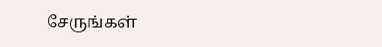சேருங்கள்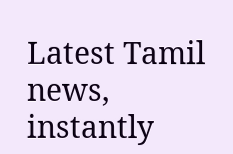Latest Tamil news, instantly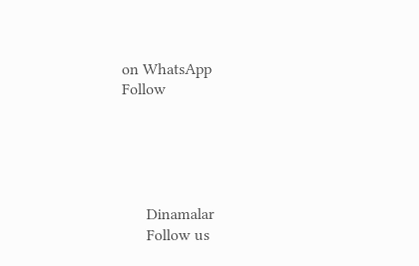on WhatsApp
Follow





      Dinamalar
      Follow us